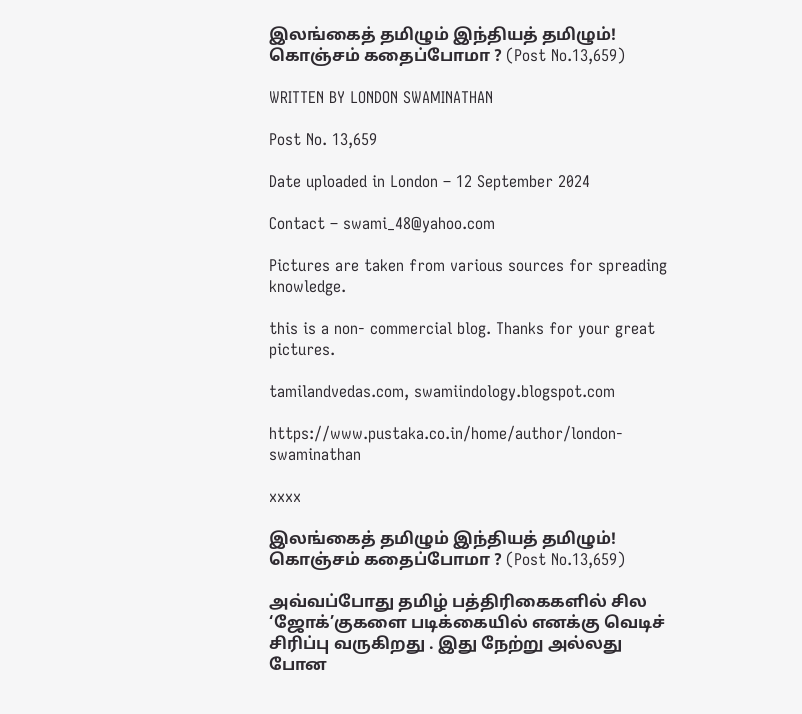இலங்கைத் தமிழும் இந்தியத் தமிழும்! கொஞ்சம் கதைப்போமா ? (Post No.13,659)

WRITTEN BY LONDON SWAMINATHAN

Post No. 13,659

Date uploaded in London – 12 September 2024

Contact – swami_48@yahoo.com

Pictures are taken from various sources for spreading knowledge.

this is a non- commercial blog. Thanks for your great pictures.

tamilandvedas.com, swamiindology.blogspot.com

https://www.pustaka.co.in/home/author/london-swaminathan

xxxx

இலங்கைத் தமிழும் இந்தியத் தமிழும்! கொஞ்சம் கதைப்போமா ? (Post No.13,659)

அவ்வப்போது தமிழ் பத்திரிகைகளில் சில ‘ஜோக்’குகளை படிக்கையில் எனக்கு வெடிச் சிரிப்பு வருகிறது . இது நேற்று அல்லது போன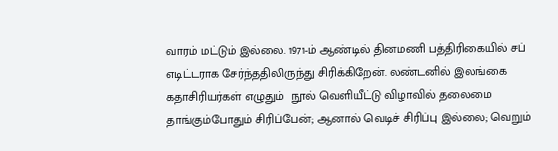வாரம் மட்டும் இல்லை. 1971-ம் ஆண்டில் தினமணி பத்திரிகையில் சப் எடிட்டராக சேர்ந்ததிலிருந்து சிரிக்கிறேன். லண்டனில் இலங்கை கதாசிரியர்கள் எழுதும்  நூல் வெளியீட்டு விழாவில் தலைமை  தாங்கும்போதும் சிரிப்பேன்; ஆனால் வெடிச் சிரிப்பு இல்லை; வெறும்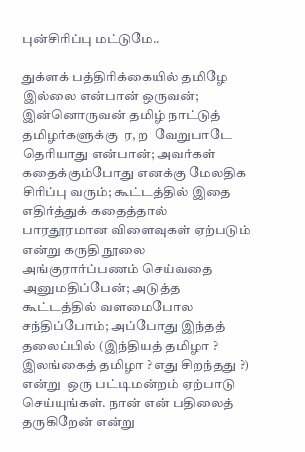புன்சிரிப்பு மட்டுமே..

துக்ளக் பத்திரிக்கையில் தமிழே இல்லை என்பான் ஒருவன்; இன்னொருவன் தமிழ் நாட்டுத் தமிழர்களுக்கு  ர, ற  வேறுபாடே தெரியாது என்பான்; அவர்கள் கதைக்கும்போது எனக்கு மேலதிக சிரிப்பு வரும்; கூட்டத்தில் இதை எதிர்த்துக் கதைத்தால் பாரதூரமான விளைவுகள் ஏற்படும் என்று கருதி நூலை அங்குரார்ப்பணம் செய்வதை அனுமதிப்பேன்; அடுத்த கூட்டத்தில் வளமைபோல சந்திப்போம்; அப்போது இந்தத் தலைப்பில் (இந்தியத் தமிழா ? இலங்கைத் தமிழா ? எது சிறந்தது ?) என்று  ஒரு பட்டிமன்றம் ஏற்பாடு செய்யுங்கள். நான் என் பதிலைத் தருகிறேன் என்று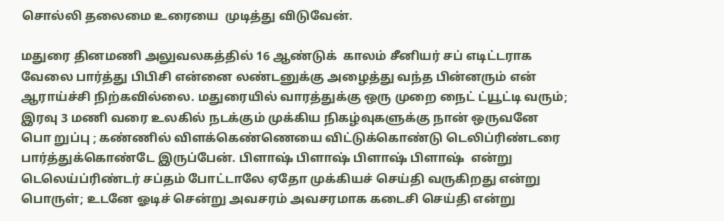சொல்லி தலைமை உரையை  முடித்து விடுவேன்.

மதுரை தினமணி அலுவலகத்தில் 16 ஆண்டுக்  காலம் சீனியர் சப் எடிட்டராக வேலை பார்த்து பிபிசி என்னை லண்டனுக்கு அழைத்து வந்த பின்னரும் என் ஆராய்ச்சி நிற்கவில்லை. மதுரையில் வாரத்துக்கு ஒரு முறை நைட் ட்யூட்டி வரும்; இரவு 3 மணி வரை உலகில் நடக்கும் முக்கிய நிகழ்வுகளுக்கு நான் ஒருவனே பொ றுப்பு ; கண்ணில் விளக்கெண்ணெயை விட்டுக்கொண்டு டெலிப்ரிண்டரை பார்த்துக்கொண்டே இருப்பேன். பிளாஷ் பிளாஷ் பிளாஷ் பிளாஷ்  என்று டெலெய்ப்ரிண்டர் சப்தம் போட்டாலே ஏதோ முக்கியச் செய்தி வருகிறது என்று பொருள்; உடனே ஓடிச் சென்று அவசரம் அவசரமாக கடைசி செய்தி என்று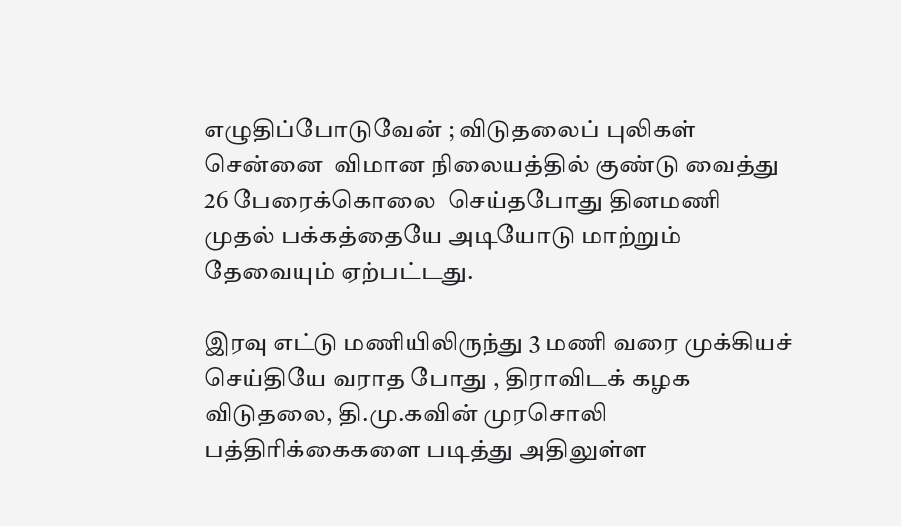எழுதிப்போடுவேன் ; விடுதலைப் புலிகள் சென்னை  விமான நிலையத்தில் குண்டு வைத்து 26 பேரைக்கொலை  செய்தபோது தினமணி முதல் பக்கத்தையே அடியோடு மாற்றும் தேவையும் ஏற்பட்டது.

இரவு எட்டு மணியிலிருந்து 3 மணி வரை முக்கியச் செய்தியே வராத போது , திராவிடக் கழக விடுதலை, தி.மு.கவின் முரசொலி பத்திரிக்கைகளை படித்து அதிலுள்ள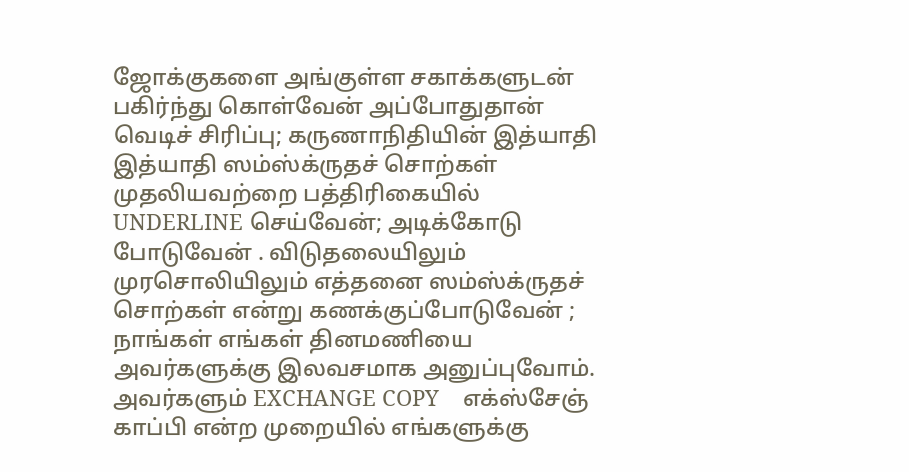ஜோக்குகளை அங்குள்ள சகாக்களுடன் பகிர்ந்து கொள்வேன் அப்போதுதான் வெடிச் சிரிப்பு; கருணாநிதியின் இத்யாதி இத்யாதி ஸம்ஸ்க்ருதச் சொற்கள் முதலியவற்றை பத்திரிகையில் UNDERLINE செய்வேன்; அடிக்கோடு போடுவேன் . விடுதலையிலும் முரசொலியிலும் எத்தனை ஸம்ஸ்க்ருதச் சொற்கள் என்று கணக்குப்போடுவேன் ; நாங்கள் எங்கள் தினமணியை அவர்களுக்கு இலவசமாக அனுப்புவோம். அவர்களும் EXCHANGE COPY    எக்ஸ்சேஞ்  காப்பி என்ற முறையில் எங்களுக்கு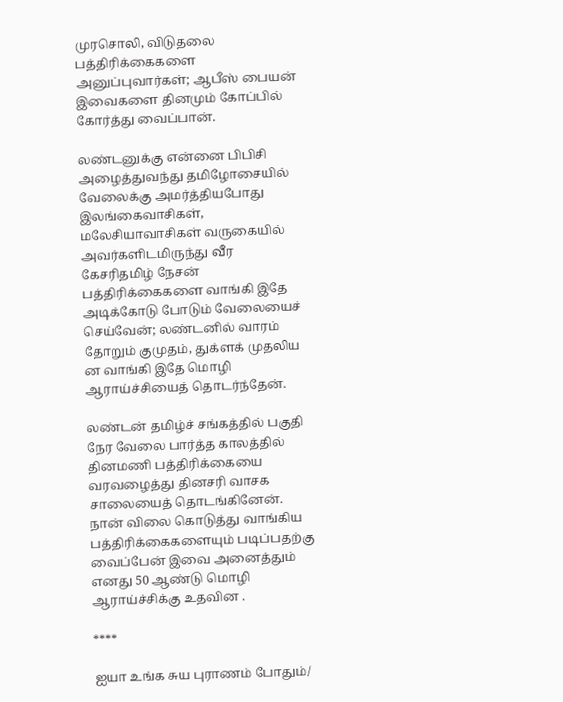முரசொலி, விடுதலை பத்திரிக்கைகளை அனுப்புவார்கள்; ஆபீஸ் பையன் இவைகளை தினமும் கோப்பில் கோர்த்து வைப்பான்.

லண்டனுக்கு என்னை பிபிசி அழைத்துவந்து தமிழோசையில் வேலைக்கு அமர்த்தியபோது இலங்கைவாசிகள், மலேசியாவாசிகள் வருகையில் அவர்களிடமிருந்து வீர கேசரிதமிழ் நேசன் பத்திரிக்கைகளை வாங்கி இதே அடிக்கோடு போடும் வேலையைச் செய்வேன்; லண்டனில் வாரம் தோறும் குமுதம், துக்ளக் முதலிய ன வாங்கி இதே மொழி ஆராய்ச்சியைத் தொடர்ந்தேன்.

லண்டன் தமிழ்ச் சங்கத்தில் பகுதி நேர வேலை பார்த்த காலத்தில் தினமணி பத்திரிக்கையை வரவழைத்து தினசரி வாசக சாலையைத் தொடங்கினேன். நான் விலை கொடுத்து வாங்கிய பத்திரிக்கைகளையும் படிப்பதற்கு வைப்பேன் இவை அனைத்தும் எனது 50 ஆண்டு மொழி ஆராய்ச்சிக்கு உதவின .

****

ஐயா உங்க சுய புராணம் போதும்/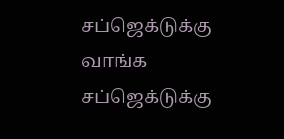சப்ஜெக்டுக்கு வாங்க சப்ஜெக்டுக்கு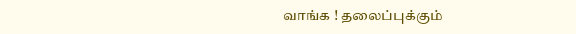வாங்க ! தலைப்புக்கும்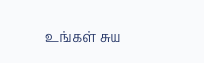உங்கள் சுய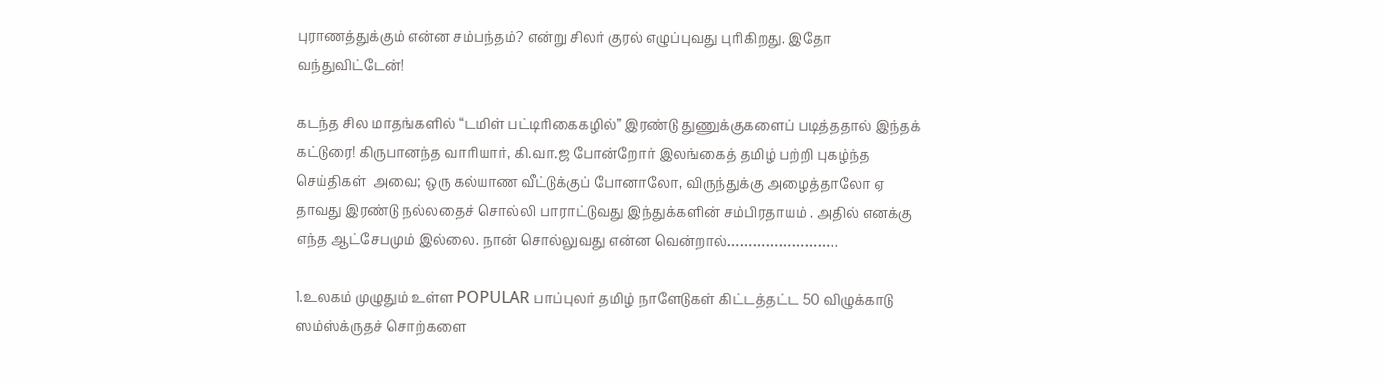புராணத்துக்கும் என்ன சம்பந்தம்? என்று சிலர் குரல் எழுப்புவது புரிகிறது. இதோ வந்துவிட்டேன்!

கடந்த சில மாதங்களில் “டமிள் பட்டிரிகைகழில்” இரண்டு துணுக்குகளைப் படித்ததால் இந்தக் கட்டுரை! கிருபானந்த வாரியார், கி.வா.ஜ போன்றோர் இலங்கைத் தமிழ் பற்றி புகழ்ந்த செய்திகள்  அவை; ஒரு கல்யாண வீட்டுக்குப் போனாலோ, விருந்துக்கு அழைத்தாலோ ஏ தாவது இரண்டு நல்லதைச் சொல்லி பாராட்டுவது இந்துக்களின் சம்பிரதாயம் . அதில் எனக்கு எந்த ஆட்சேபமும் இல்லை. நான் சொல்லுவது என்ன வென்றால்……………………..

1.உலகம் முழுதும் உள்ள POPULAR பாப்புலர் தமிழ் நாளேடுகள் கிட்டத்தட்ட 50 விழுக்காடு ஸம்ஸ்க்ருதச் சொற்களை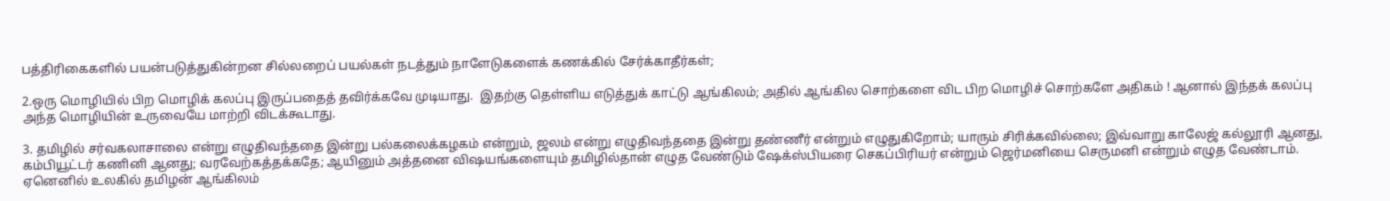பத்திரிகைகளில் பயன்படுத்துகின்றன சில்லறைப் பயல்கள் நடத்தும் நாளேடுகளைக் கணக்கில் சேர்க்காதீர்கள்;

2.ஒரு மொழியில் பிற மொழிக் கலப்பு இருப்பதைத் தவிர்க்கவே முடியாது.  இதற்கு தெள்ளிய எடுத்துக் காட்டு ஆங்கிலம்; அதில் ஆங்கில சொற்களை விட பிற மொழிச் சொற்களே அதிகம் ! ஆனால் இந்தக் கலப்பு அந்த மொழியின் உருவையே மாற்றி விடக்கூடாது.

3. தமிழில் சர்வகலாசாலை என்று எழுதிவந்ததை இன்று பல்கலைக்கழகம் என்றும், ஜலம் என்று எழுதிவந்ததை இன்று தண்ணீர் என்றும் எழுதுகிறோம்; யாரும் சிரிக்கவில்லை; இவ்வாறு காலேஜ் கல்லூரி ஆனது, கம்பியூட்டர் கணினி ஆனது; வரவேற்கத்தக்கதே; ஆயினும் அத்தனை விஷயங்களையும் தமிழில்தான் எழுத வேண்டும் ஷேக்ஸ்பியரை செகப்பிரியர் என்றும் ஜெர்மனியை செருமனி என்றும் எழுத வேண்டாம். ஏனெனில் உலகில் தமிழன் ஆங்கிலம்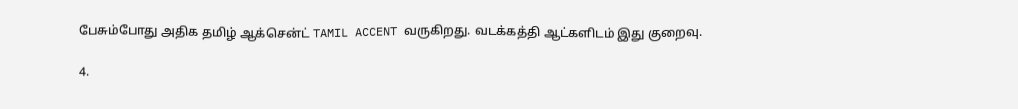பேசும்போது அதிக தமிழ் ஆக்சென்ட் TAMIL ACCENT வருகிறது. வடக்கத்தி ஆட்களிடம் இது குறைவு.

4.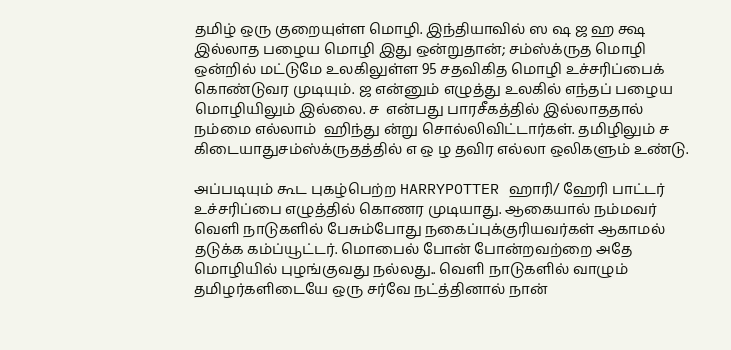தமிழ் ஒரு குறையுள்ள மொழி. இந்தியாவில் ஸ ஷ ஜ ஹ க்ஷ இல்லாத பழைய மொழி இது ஒன்றுதான்; சம்ஸ்க்ருத மொழி ஒன்றில் மட்டுமே உலகிலுள்ள 95 சதவிகித மொழி உச்சரிப்பைக் கொண்டுவர முடியும். ஜ என்னும் எழுத்து உலகில் எந்தப் பழைய மொழியிலும் இல்லை. ச  என்பது பாரசீகத்தில் இல்லாததால் நம்மை எல்லாம்  ஹிந்து ன்று சொல்லிவிட்டார்கள். தமிழிலும் ச கிடையாதுசம்ஸ்க்ருதத்தில் எ ஒ ழ தவிர எல்லா ஒலிகளும் உண்டு.

அப்படியும் கூட புகழ்பெற்ற HARRYPOTTER ஹாரி/ ஹேரி பாட்டர் உச்சரிப்பை எழுத்தில் கொணர முடியாது. ஆகையால் நம்மவர் வெளி நாடுகளில் பேசும்போது நகைப்புக்குரியவர்கள் ஆகாமல் தடுக்க கம்ப்யூட்டர். மொபைல் போன் போன்றவற்றை அதே மொழியில் புழங்குவது நல்லது.. வெளி நாடுகளில் வாழும் தமிழர்களிடையே ஒரு சர்வே நட்த்தினால் நான்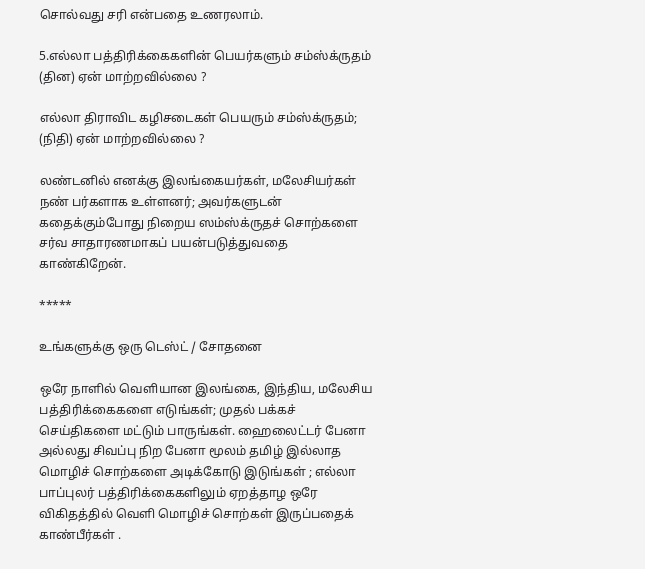சொல்வது சரி என்பதை உணரலாம்.

5.எல்லா பத்திரிக்கைகளின் பெயர்களும் சம்ஸ்க்ருதம் (தின) ஏன் மாற்றவில்லை ?

எல்லா திராவிட கழிசடைகள் பெயரும் சம்ஸ்க்ருதம்; (நிதி) ஏன் மாற்றவில்லை ?

லண்டனில் எனக்கு இலங்கையர்கள், மலேசியர்கள் நண் பர்களாக உள்ளனர்; அவர்களுடன் கதைக்கும்போது நிறைய ஸம்ஸ்க்ருதச் சொற்களை சர்வ சாதாரணமாகப் பயன்படுத்துவதை காண்கிறேன்.

*****

உங்களுக்கு ஒரு டெஸ்ட் / சோதனை

ஒரே நாளில் வெளியான இலங்கை, இந்திய, மலேசிய பத்திரிக்கைகளை எடுங்கள்; முதல் பக்கச் செய்திகளை மட்டும் பாருங்கள். ஹைலைட்டர் பேனா அல்லது சிவப்பு நிற பேனா மூலம் தமிழ் இல்லாத மொழிச் சொற்களை அடிக்கோடு இடுங்கள் ; எல்லா பாப்புலர் பத்திரிக்கைகளிலும் ஏறத்தாழ ஒரே விகிதத்தில் வெளி மொழிச் சொற்கள் இருப்பதைக் காண்பீர்கள் .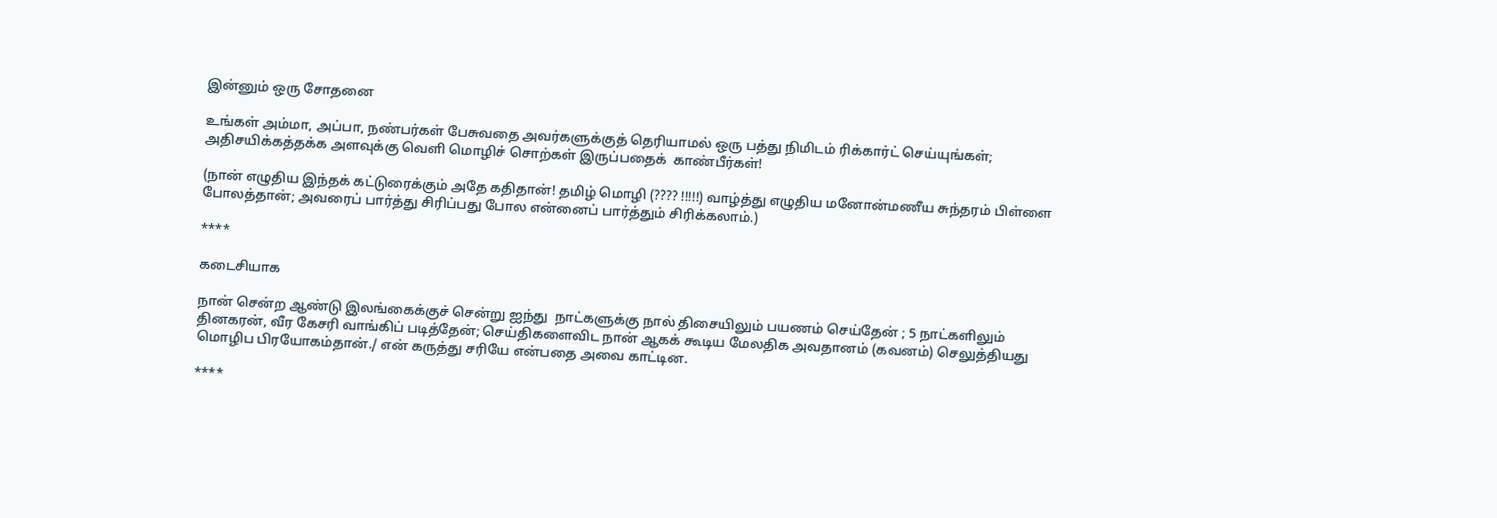இன்னும் ஒரு சோதனை

உங்கள் அம்மா, அப்பா, நண்பர்கள் பேசுவதை அவர்களுக்குத் தெரியாமல் ஒரு பத்து நிமிடம் ரிக்கார்ட் செய்யுங்கள்; அதிசயிக்கத்தக்க அளவுக்கு வெளி மொழிச் சொற்கள் இருப்பதைக்  காண்பீர்கள்!

(நான் எழுதிய இந்தக் கட்டுரைக்கும் அதே கதிதான்! தமிழ் மொழி (???? !!!!!) வாழ்த்து எழுதிய மனோன்மணீய சுந்தரம் பிள்ளை போலத்தான்; அவரைப் பார்த்து சிரிப்பது போல என்னைப் பார்த்தும் சிரிக்கலாம்.)

****

கடைசியாக

நான் சென்ற ஆண்டு இலங்கைக்குச் சென்று ஐந்து  நாட்களுக்கு நால் திசையிலும் பயணம் செய்தேன் ; 5 நாட்களிலும் தினகரன், வீர கேசரி வாங்கிப் படித்தேன்; செய்திகளைவிட நான் ஆகக் கூடிய மேலதிக அவதானம் (கவனம்) செலுத்தியது மொழிப பிரயோகம்தான்./ என் கருத்து சரியே என்பதை அவை காட்டின.

****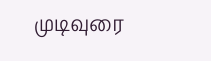முடிவுரை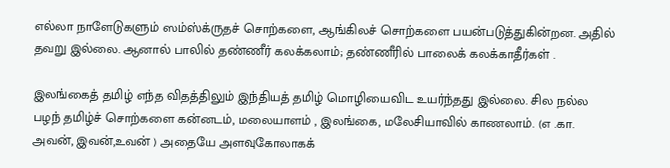எல்லா நாளேடுகளும் ஸம்ஸ்க்ருதச் சொற்களை, ஆங்கிலச் சொற்களை பயன்படுத்துகின்றன. அதில் தவறு இல்லை. ஆனால் பாலில் தண்ணீர் கலக்கலாம்; தண்ணீரில் பாலைக் கலக்காதீர்கள் .

இலங்கைத் தமிழ் எந்த விதத்திலும் இந்தியத் தமிழ் மொழியைவிட உயர்ந்தது இல்லை. சில நல்ல பழந் தமிழ்ச் சொற்களை கன்னடம், மலையாளம் , இலங்கை, மலேசியாவில் காணலாம். (எ .கா. அவன், இவன்,உவன் ) அதையே அளவுகோலாகக்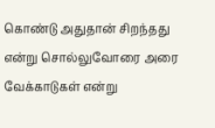கொண்டு அதுதான் சிறந்தது என்று சொல்லுவோரை அரை வேக்காடுகள் என்று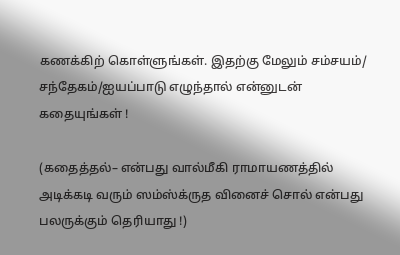கணக்கிற் கொள்ளுங்கள். இதற்கு மேலும் சம்சயம்/ சந்தேகம்/ஐயப்பாடு எழுந்தால் என்னுடன் கதையுங்கள் !

(கதைத்தல்– என்பது வால்மீகி ராமாயணத்தில் அடிக்கடி வரும் ஸம்ஸ்க்ருத வினைச் சொல் என்பது பலருக்கும் தெரியாது !)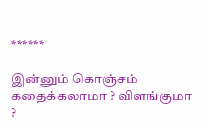******

இன்னும் கொஞ்சம் கதைக்கலாமா ? விளங்குமா ?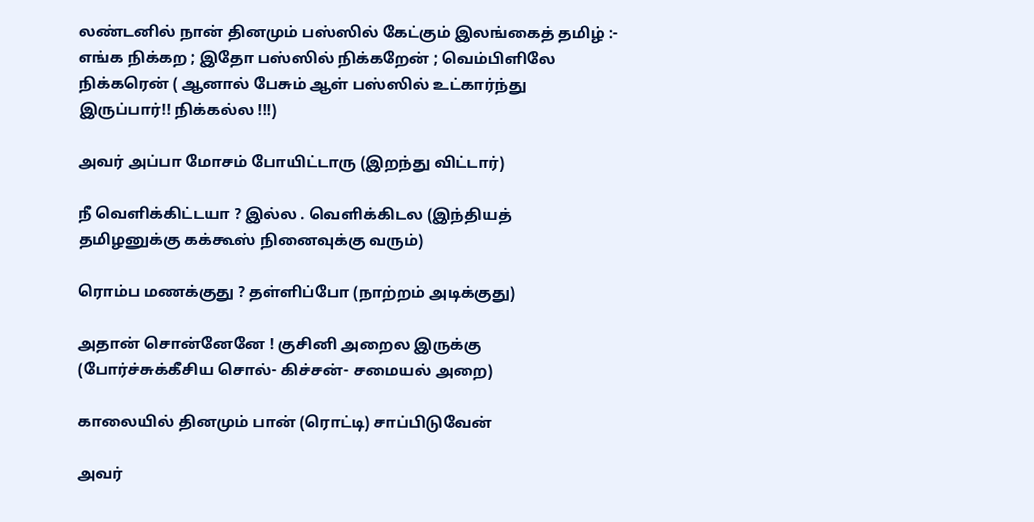லண்டனில் நான் தினமும் பஸ்ஸில் கேட்கும் இலங்கைத் தமிழ் :- எங்க நிக்கற ; இதோ பஸ்ஸில் நிக்கறேன் ; வெம்பிளிலே நிக்கரென் ( ஆனால் பேசும் ஆள் பஸ்ஸில் உட்கார்ந்து இருப்பார்!! நிக்கல்ல !!!)

அவர் அப்பா மோசம் போயிட்டாரு (இறந்து விட்டார்)

நீ வெளிக்கிட்டயா ? இல்ல . வெளிக்கிடல (இந்தியத் தமிழனுக்கு கக்கூஸ் நினைவுக்கு வரும்)

ரொம்ப மணக்குது ? தள்ளிப்போ (நாற்றம் அடிக்குது)

அதான் சொன்னேனே ! குசினி அறைல இருக்கு (போர்ச்சுக்கீசிய சொல்- கிச்சன்- சமையல் அறை)

காலையில் தினமும் பான் (ரொட்டி) சாப்பிடுவேன்

அவர்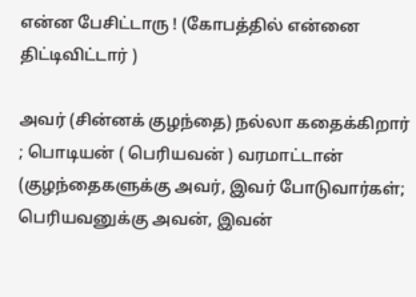என்ன பேசிட்டாரு ! (கோபத்தில் என்னை  திட்டிவிட்டார் )

அவர் (சின்னக் குழந்தை) நல்லா கதைக்கிறார் ; பொடியன் ( பெரியவன் ) வரமாட்டான் (குழந்தைகளுக்கு அவர், இவர் போடுவார்கள்; பெரியவனுக்கு அவன், இவன்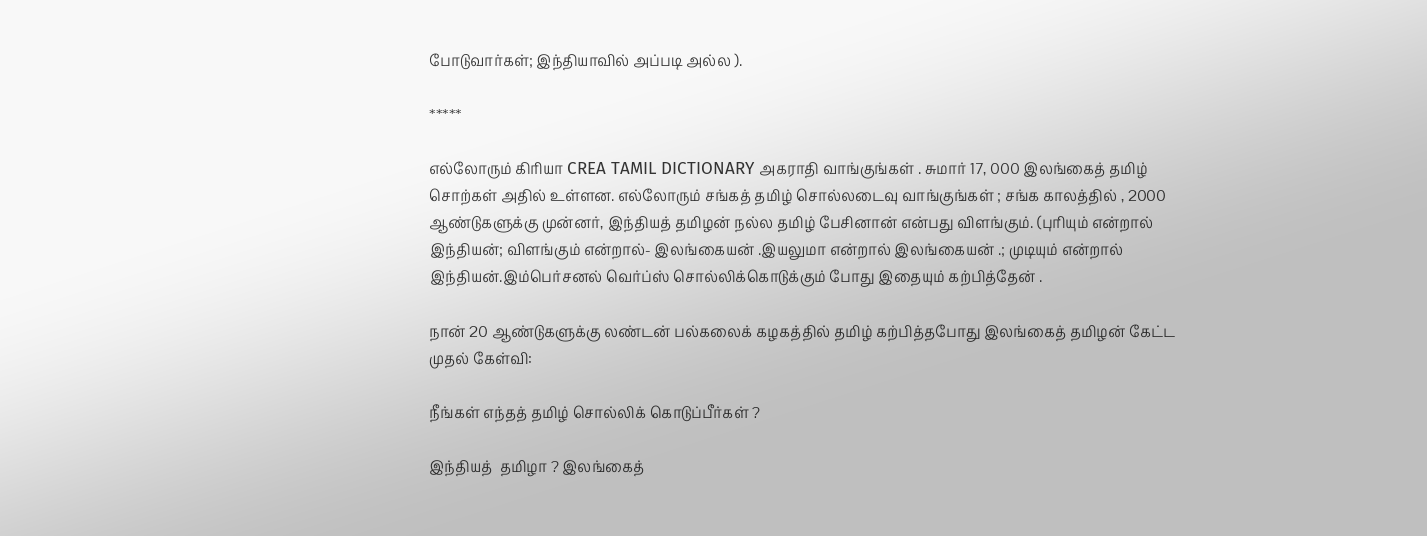போடுவார்கள்; இந்தியாவில் அப்படி அல்ல ).

*****

எல்லோரும் கிரியா CREA TAMIL DICTIONARY அகராதி வாங்குங்கள் . சுமார் 17, 000 இலங்கைத் தமிழ் சொற்கள் அதில் உள்ளன. எல்லோரும் சங்கத் தமிழ் சொல்லடைவு வாங்குங்கள் ; சங்க காலத்தில் , 2000 ஆண்டுகளுக்கு முன்னர், இந்தியத் தமிழன் நல்ல தமிழ் பேசினான் என்பது விளங்கும். (புரியும் என்றால் இந்தியன்; விளங்கும் என்றால்- இலங்கையன் .இயலுமா என்றால் இலங்கையன் .; முடியும் என்றால் இந்தியன்.இம்பெர்சனல் வெர்ப்ஸ் சொல்லிக்கொடுக்கும் போது இதையும் கற்பித்தேன் .

நான் 20 ஆண்டுகளுக்கு லண்டன் பல்கலைக் கழகத்தில் தமிழ் கற்பித்தபோது இலங்கைத் தமிழன் கேட்ட முதல் கேள்வி:

நீங்கள் எந்தத் தமிழ் சொல்லிக் கொடுப்பீர்கள் ?

இந்தியத்  தமிழா ? இலங்கைத்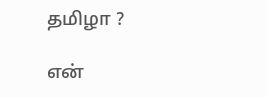தமிழா ?

என்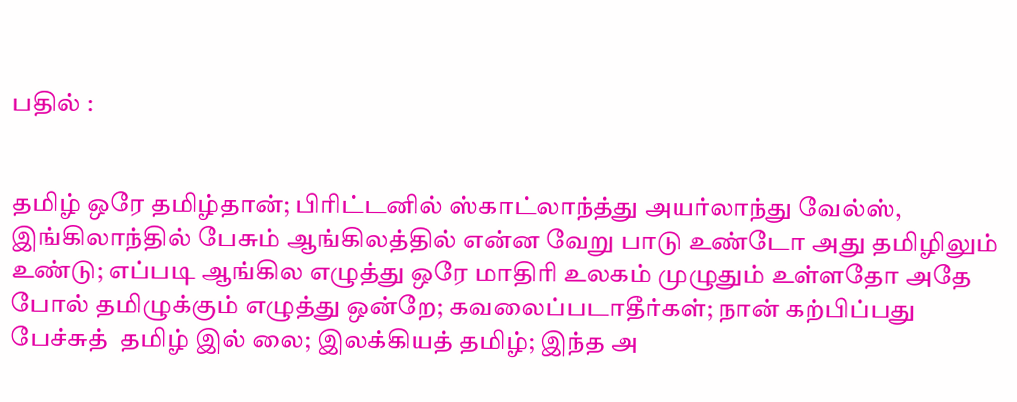பதில் :


தமிழ் ஒரே தமிழ்தான்; பிரிட்டனில் ஸ்காட்லாந்த்து அயர்லாந்து வேல்ஸ், இங்கிலாந்தில் பேசும் ஆங்கிலத்தில் என்ன வேறு பாடு உண்டோ அது தமிழிலும் உண்டு; எப்படி ஆங்கில எழுத்து ஒரே மாதிரி உலகம் முழுதும் உள்ளதோ அதே போல் தமிழுக்கும் எழுத்து ஒன்றே; கவலைப்படாதீர்கள்; நான் கற்பிப்பது பேச்சுத்  தமிழ் இல் லை; இலக்கியத் தமிழ்; இந்த அ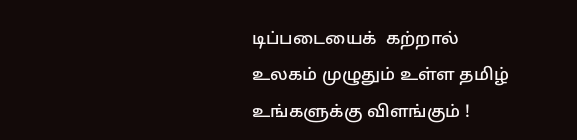டிப்படையைக்  கற்றால் உலகம் முழுதும் உள்ள தமிழ் உங்களுக்கு விளங்கும் !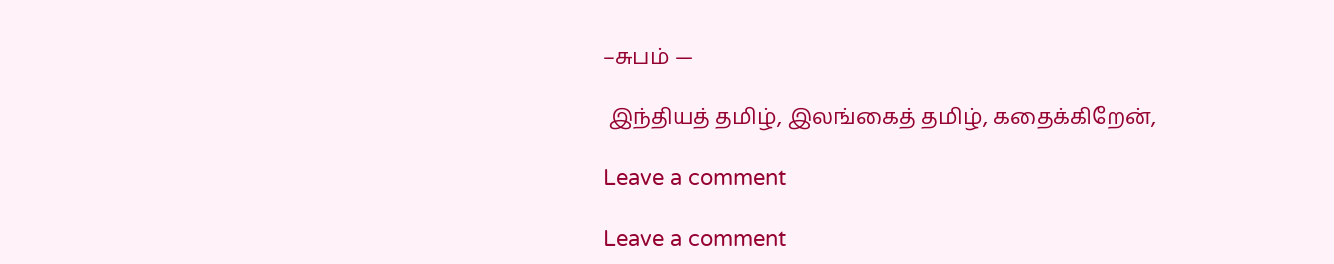–சுபம் —

 இந்தியத் தமிழ், இலங்கைத் தமிழ், கதைக்கிறேன்,

Leave a comment

Leave a comment